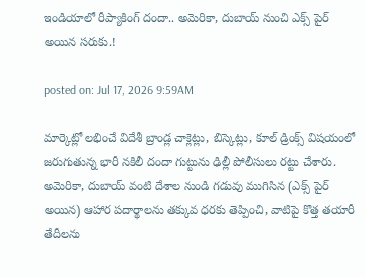ఇండియాలో రీప్యాకింగ్ దందా.. అమెరికా, దుబాయ్ నుంచి ఎక్స్ పైర్ అయిన సరుకు.!

posted on: Jul 17, 2026 9:59AM

మార్కెట్లో లభించే విదేశీ బ్రాండ్ల చాక్లెట్లు, బిస్కెట్లు, కూల్ డ్రింక్స్ విషయంలో జరుగుతున్న భారీ నకిలీ దందా గుట్టును ఢిల్లీ పోలీసులు రట్టు చేశారు.  అమెరికా, దుబాయ్ వంటి దేశాల నుండి గడువు ముగిసిన (ఎక్స్ పైర్ అయిన) ఆహార పదార్థాలను తక్కువ ధరకు తెప్పించి, వాటిపై కొత్త తయారీ తేదీలను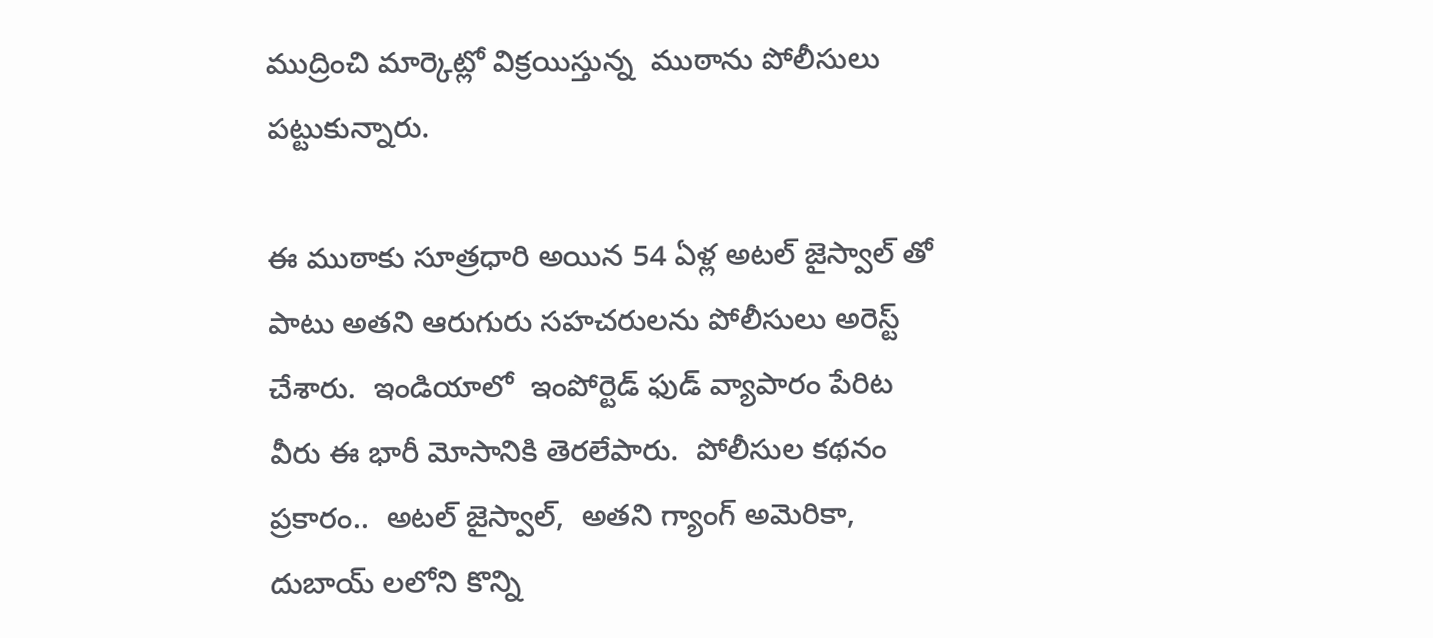ముద్రించి మార్కెట్లో విక్రయిస్తున్న  ముఠాను పోలీసులు పట్టుకున్నారు.

ఈ ముఠాకు సూత్రధారి అయిన 54 ఏళ్ల అటల్ జైస్వాల్ తో పాటు అతని ఆరుగురు సహచరులను పోలీసులు అరెస్ట్ చేశారు.  ఇండియాలో  ఇంపోర్టెడ్ ఫుడ్ వ్యాపారం పేరిట వీరు ఈ భారీ మోసానికి తెరలేపారు.  పోలీసుల కథనం ప్రకారం..  అటల్ జైస్వాల్,  అతని గ్యాంగ్ అమెరికా, దుబాయ్ లలోని కొన్ని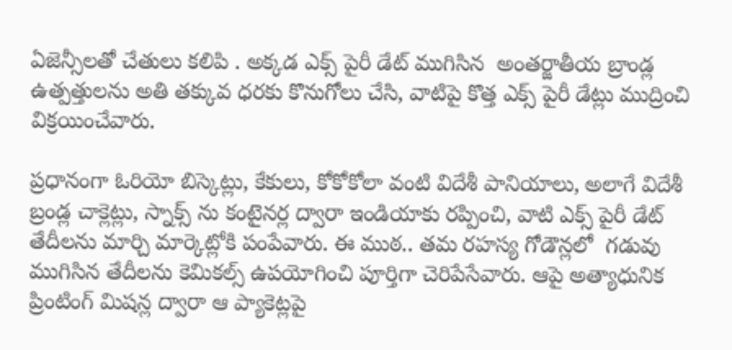ఏజెన్సీలతో చేతులు కలిపి . అక్కడ ఎక్స్ పైరీ డేట్ ముగిసిన  అంతర్జాతీయ బ్రాండ్ల ఉత్పత్తులను అతి తక్కువ ధరకు కొనుగోలు చేసి, వాటిపై కొత్త ఎక్స్ పైరీ డేట్లు ముద్రించి విక్రయించేవారు.

ప్రధానంగా ఓరియో బిస్కెట్లు, కేకులు, కోకోకోలా వంటి విదేశీ పానియాలు, అలాగే విదేశీ బ్రండ్ల చాక్లెట్లు, స్నాక్స్ ను కంటైనర్ల ద్వారా ఇండియాకు రప్పించి, వాటి ఎక్స్ పైరీ డేట్ తేదీలను మార్చి మార్కెట్లోకి పంపేవారు. ఈ ముఠ.. తమ రహస్య గోడౌన్లలో  గడువు ముగిసిన తేదీలను కెమికల్స్ ఉపయోగించి పూర్తిగా చెరిపేసేవారు. ఆపై అత్యాధునిక ప్రింటింగ్ మిషన్ల ద్వారా ఆ ప్యాకెట్లపై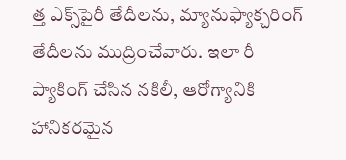త్త ఎక్స్‌పైరీ తేదీలను, మ్యానుఫ్యాక్చరింగ్ తేదీలను ముద్రించేవారు. ఇలా రీ ప్యాకింగ్ చేసిన నకిలీ, ఆరోగ్యానికి హానికరమైన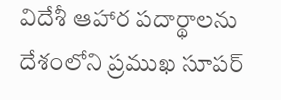విదేశీ ఆహార పదార్థాలను దేశంలోని ప్రముఖ సూపర్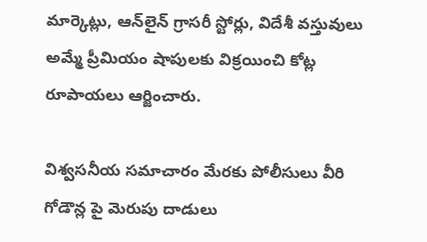మార్కెట్లు, ఆన్‌లైన్ గ్రాసరీ స్టోర్లు, విదేశీ వస్తువులు అమ్మే ప్రీమియం షాపులకు విక్రయించి కోట్ల రూపాయలు ఆర్జించారు.

విశ్వసనీయ సమాచారం మేరకు పోలీసులు వీరి గోడౌన్ల పై మెరుపు దాడులు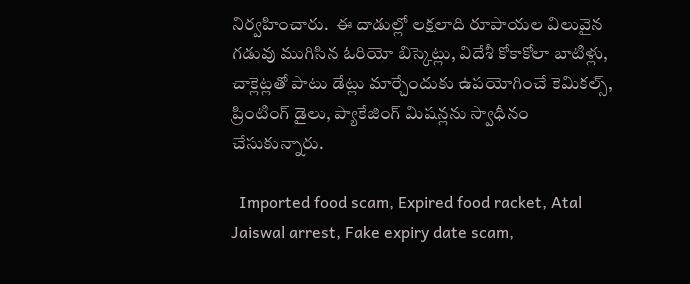నిర్వహించారు.  ఈ దాడుల్లో లక్షలాది రూపాయల విలువైన గడువు ముగిసిన ఓరియో బిస్కెట్లు, విదేశీ కోకాకోలా బాటిళ్లు, చాక్లెట్లతో పాటు డేట్లు మార్చేందుకు ఉపయోగించే కెమికల్స్, ప్రింటింగ్ డైలు, ప్యాకేజింగ్ మిషన్లను స్వాధీనం చేసుకున్నారు.

  Imported food scam, Expired food racket, Atal Jaiswal arrest, Fake expiry date scam,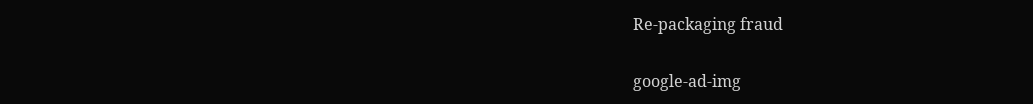Re-packaging fraud

google-ad-img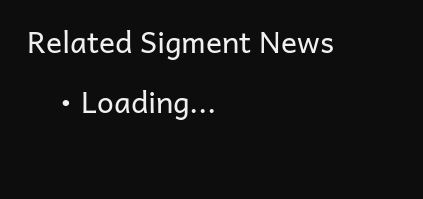Related Sigment News
    • Loading...